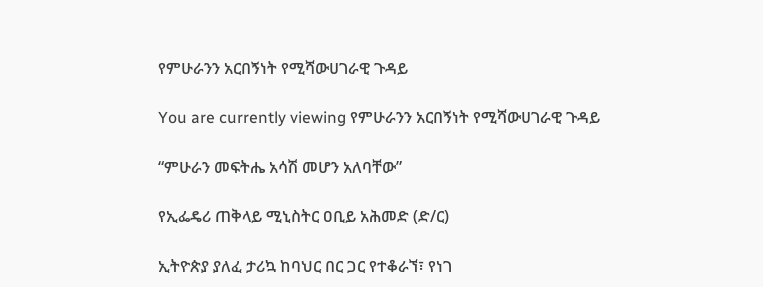የምሁራንን አርበኝነት የሚሻውሀገራዊ ጉዳይ

You are currently viewing የምሁራንን አርበኝነት የሚሻውሀገራዊ ጉዳይ

“ምሁራን መፍትሔ አሳሽ መሆን አለባቸው”

የኢፌዴሪ ጠቅላይ ሚኒስትር ዐቢይ አሕመድ (ድ/ር)

ኢትዮጵያ ያለፈ ታሪኳ ከባህር በር ጋር የተቆራኘ፣ የነገ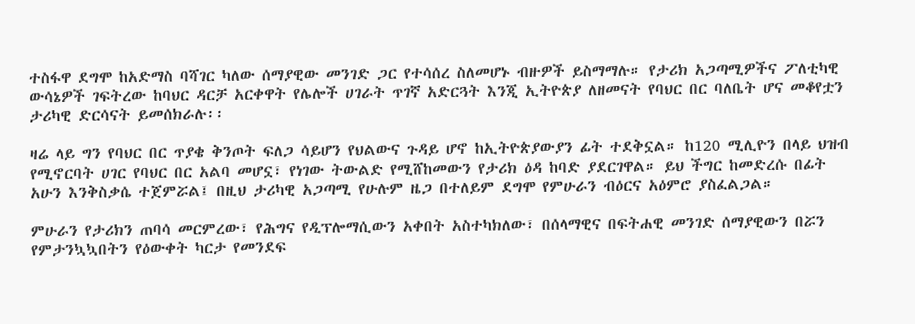ተስፋዋ ደግሞ ከአድማስ ባሻገር ካለው ሰማያዊው መንገድ ጋር የተሳሰረ ስለመሆኑ ብዙዎች ይስማማሉ። የታሪክ አጋጣሚዎችና ፖለቲካዊ ውሳኔዎች ገፍትረው ከባህር ዳርቻ አርቀዋት የሌሎች ሀገራት ጥገኛ አድርጓት እንጂ ኢትዮጵያ ለዘመናት የባህር በር ባለቤት ሆና መቆየቷን ታሪካዊ ድርሳናት ይመሰክራሉ፡፡

ዛሬ ላይ ግን የባህር በር ጥያቄ ቅንጦት ፍለጋ ሳይሆን የህልውና ጉዳይ ሆኖ ከኢትዮጵያውያን ፊት ተደቅኗል። ከ120 ሚሊዮን በላይ ህዝብ የሚኖርባት ሀገር የባህር በር አልባ መሆኗ፣ የነገው ትውልድ የሚሸከመውን የታሪክ ዕዳ ከባድ ያደርገዋል። ይህ ችግር ከመድረሱ በፊት አሁን እንቅስቃሴ ተጀምሯል፤ በዚህ ታሪካዊ አጋጣሚ የሁሉም ዜጋ በተለይም ደግሞ የምሁራን ብዕርና አዕምሮ ያስፈልጋል።

ምሁራን የታሪክን ጠባሳ መርምረው፣ የሕግና የዲፕሎማሲውን አቀበት አስተካክለው፣ በሰላማዊና በፍትሐዊ መንገድ ሰማያዊውን በሯን የምታንኳኳበትን የዕውቀት ካርታ የመንደፍ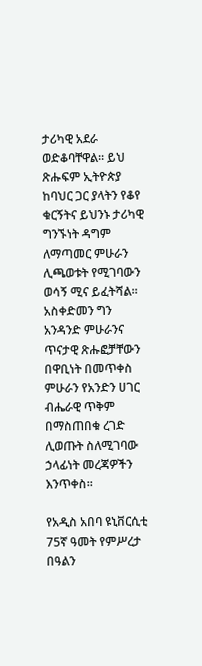ታሪካዊ አደራ ወድቆባቸዋል። ይህ ጽሑፍም ኢትዮጵያ ከባህር ጋር ያላትን የቆየ ቁርኝትና ይህንኑ ታሪካዊ ግንኙነት ዳግም ለማጣመር ምሁራን ሊጫወቱት የሚገባውን ወሳኝ ሚና ይፈትሻል። አስቀድመን ግን አንዳንድ ምሁራንና ጥናታዊ ጽሑፎቻቸውን በዋቢነት በመጥቀስ ምሁራን የአንድን ሀገር ብሔራዊ ጥቅም በማስጠበቁ ረገድ ሊወጡት ስለሚገባው ኃላፊነት መረጃዎችን እንጥቀስ፡፡

የአዲስ አበባ ዩኒቨርሲቲ 75ኛ ዓመት የምሥረታ በዓልን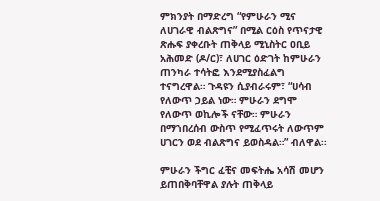ምክንያት በማድረግ “የምሁራን ሚና ለሀገራዊ ብልጽግና” በሚል ርዕስ የጥናታዊ ጽሑፍ ያቀረቡት ጠቅላይ ሚኒስትር ዐቢይ አሕመድ (ዶ/ር)፣ ለሀገር ዕድገት ከምሁራን ጠንካራ ተሳትፎ እንደሚያስፈልግ ተናግረዋል። ጉዳዩን ሲያብራሩም፣ “ሀሳብ የለውጥ ኃይል ነው። ምሁራን ደግሞ የለውጥ ወኪሎች ናቸው። ምሁራን በማኀበረሰብ ውስጥ የሚፈጥሩት ለውጥም ሀገርን ወደ ብልጽግና ይወስዳል።” ብለዋል፡፡

ምሁራን ችግር ፈቺና መፍትሔ አሳሽ መሆን ይጠበቅባቸዋል ያሉት ጠቅላይ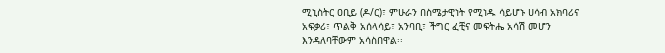ሚኒስትር ዐቢይ (ዶ/ር)፣ ምሁራን በስሜታዊነት የሚነዱ ሳይሆኑ ሀሳብ አክባሪና አፍቃሪ፣ ጥልቅ አሰላሳይ፣ አንባቢ፣ ችግር ፈቺና መፍትሔ አሳሽ መሆን እንዳለባቸውም አሳስበዋል፡፡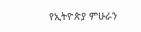የኢትዮጵያ ምሁራን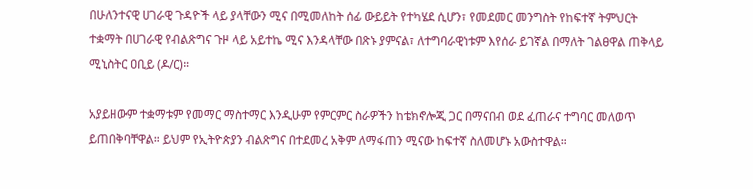በሁለንተናዊ ሀገራዊ ጉዳዮች ላይ ያላቸውን ሚና በሚመለከት ሰፊ ውይይት የተካሄደ ሲሆን፣ የመደመር መንግስት የከፍተኛ ትምህርት ተቋማት በሀገራዊ የብልጽግና ጉዞ ላይ አይተኬ ሚና እንዳላቸው በጽኑ ያምናል፣ ለተግባራዊነቱም እየሰራ ይገኛል በማለት ገልፀዋል ጠቅላይ ሚኒስትር ዐቢይ (ዶ/ር)።

አያይዘውም ተቋማቱም የመማር ማስተማር እንዲሁም የምርምር ስራዎችን ከቴክኖሎጂ ጋር በማናበብ ወደ ፈጠራና ተግባር መለወጥ ይጠበቅባቸዋል። ይህም የኢትዮጵያን ብልጽግና በተደመረ አቅም ለማፋጠን ሚናው ከፍተኛ ስለመሆኑ አውስተዋል።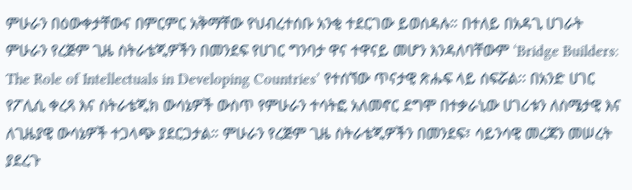ምሁራን በዕውቀታቸውና በምርምር አቅማቸው የህብረተሰቡ አንቂ ተደርገው ይወሰዳሉ። በተለይ በአዳጊ ሀገራት ምሁራን የረጅም ጊዜ ስትራቴጂዎችን በመንደፍ የሀገር ግንባታ ዋና ተዋናይ መሆን እንዳለባቸውም ‘Bridge Builders: The Role of Intellectuals in Developing Countries’ የተሰኘው ጥናታዊ ጽሑፍ ላይ ሰፍሯል፡፡ በአንድ ሀገር የፖሊሲ ቀረጻ እና ስትራቴጂክ ውሳኔዎች ውስጥ የምሁራን ተሳትፎ አለመኖር ደግሞ በተቃራኒው ሀገሪቱን ለስሜታዊ እና ለጊዜያዊ ውሳኔዎች ተጋላጭ ያደርጋታል። ምሁራን የረጅም ጊዜ ስትራቴጂዎችን በመንደፍ፣ ሳይንሳዊ መረጃን መሠረት ያደረጉ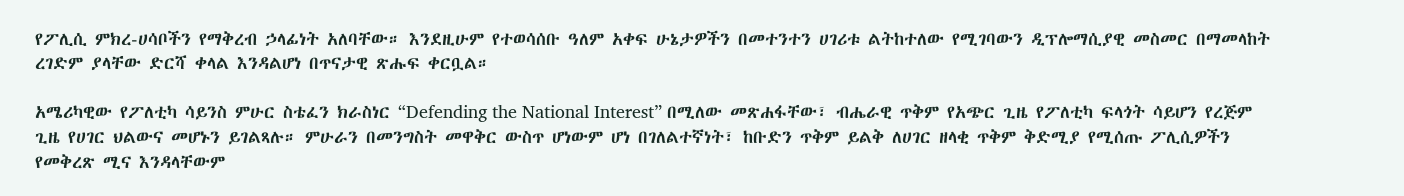የፖሊሲ ምክረ-ሀሳቦችን የማቅረብ ኃላፊነት አለባቸው። እንደዚሁም የተወሳሰቡ ዓለም አቀፍ ሁኔታዎችን በመተንተን ሀገሪቱ ልትከተለው የሚገባውን ዲፕሎማሲያዊ መስመር በማመላከት ረገድም ያላቸው ድርሻ ቀላል እንዳልሆነ በጥናታዊ ጽሑፍ ቀርቧል።

አሜሪካዊው የፖለቲካ ሳይንስ ምሁር ስቴፈን ክራስነር “Defending the National Interest” በሚለው መጽሐፋቸው፣ ብሔራዊ ጥቅም የአጭር ጊዜ የፖለቲካ ፍላጎት ሳይሆን የረጅም ጊዜ የሀገር ህልውና መሆኑን ይገልጻሉ። ምሁራን በመንግስት መዋቅር ውስጥ ሆነውም ሆነ በገለልተኛነት፣ ከቡድን ጥቅም ይልቅ ለሀገር ዘላቂ ጥቅም ቅድሚያ የሚሰጡ ፖሊሲዎችን የመቅረጽ ሚና እንዳላቸውም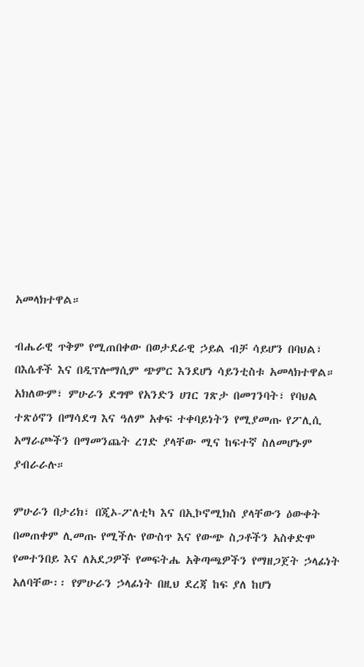አመላክተዋል።

ብሔራዊ ጥቅም የሚጠበቀው በወታደራዊ ኃይል ብቻ ሳይሆን በባህል፣ በእሴቶች እና በዲፕሎማሲም ጭምር እንደሆነ ሳይንቲስቱ አመላክተዋል። አክለውም፣ ምሁራን ደግሞ የአንድን ሀገር ገጽታ በመገንባት፣ የባህል ተጽዕኖን በማሳደግ እና ዓለም አቀፍ ተቀባይነትን የሚያመጡ የፖሊሲ አማራጮችን በማመንጨት ረገድ ያላቸው ሚና ከፍተኛ ስለመሆኑም ያብራራሉ።

ምሁራን በታሪክ፣ በጂኦ-ፖለቲካ እና በኢኮኖሚክስ ያላቸውን ዕውቀት በመጠቀም ሊመጡ የሚችሉ የውስጥ እና የውጭ ስጋቶችን አስቀድሞ የመተንበይ እና ለአደጋዎች የመፍትሔ አቅጣጫዎችን የማዘጋጀት ኃላፊነት አለባቸው፡፡ የምሁራን ኃላፊነት በዚህ ደረጃ ከፍ ያለ ከሆነ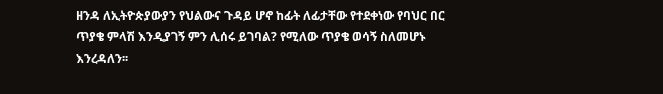ዘንዳ ለኢትዮጵያውያን የህልውና ጉዳይ ሆኖ ከፊት ለፊታቸው የተደቀነው የባህር በር ጥያቄ ምላሽ እንዲያገኝ ምን ሊሰሩ ይገባል? የሚለው ጥያቄ ወሳኝ ስለመሆኑ እንረዳለን፡፡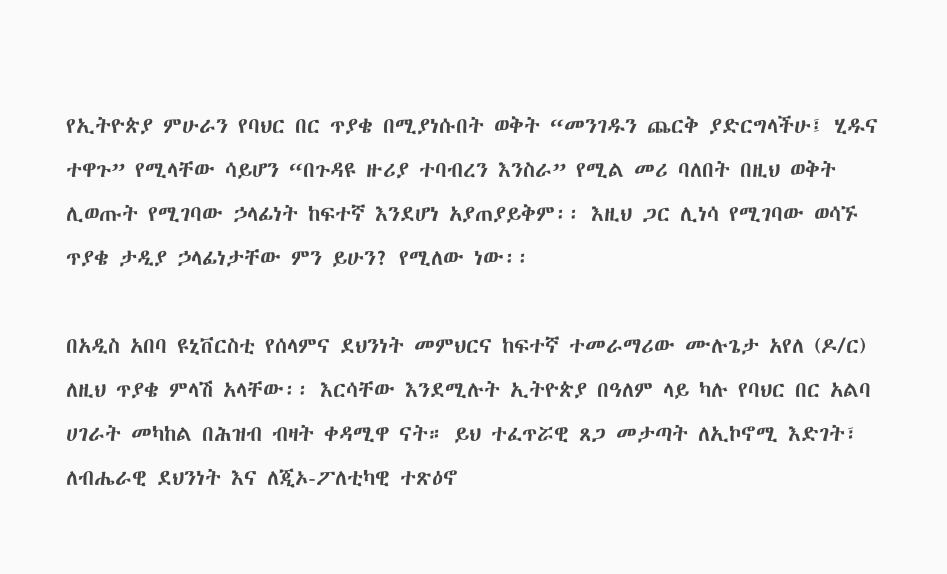የኢትዮጵያ ምሁራን የባህር በር ጥያቄ በሚያነሱበት ወቅት “መንገዱን ጨርቅ ያድርግላችሁ፤ ሂዱና ተዋጉ” የሚላቸው ሳይሆን “በጉዳዩ ዙሪያ ተባብረን እንስራ” የሚል መሪ ባለበት በዚህ ወቅት ሊወጡት የሚገባው ኃላፊነት ከፍተኛ እንደሆነ አያጠያይቅም፡፡ እዚህ ጋር ሊነሳ የሚገባው ወሳኙ ጥያቄ ታዲያ ኃላፊነታቸው ምን ይሁን? የሚለው ነው፡፡

በአዲስ አበባ ዩኒቨርስቲ የሰላምና ደህንነት መምህርና ከፍተኛ ተመራማሪው ሙሉጌታ አየለ (ዶ/ር) ለዚህ ጥያቄ ምላሽ አላቸው፡፡ እርሳቸው እንደሚሉት ኢትዮጵያ በዓለም ላይ ካሉ የባህር በር አልባ ሀገራት መካከል በሕዝብ ብዛት ቀዳሚዋ ናት። ይህ ተፈጥሯዊ ጸጋ መታጣት ለኢኮኖሚ እድገት፣ ለብሔራዊ ደህንነት እና ለጂኦ-ፖለቲካዊ ተጽዕኖ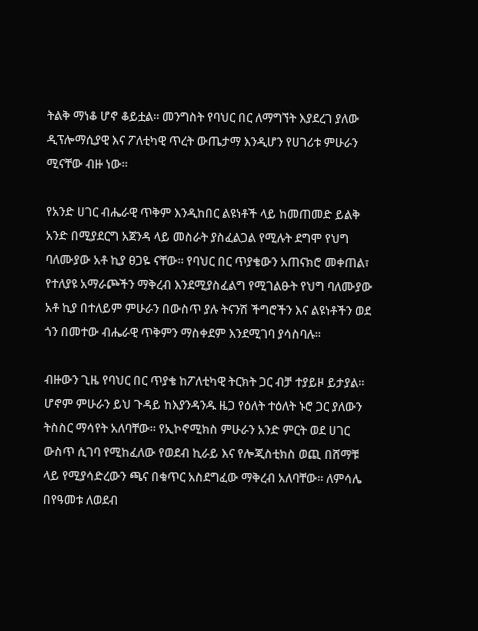ትልቅ ማነቆ ሆኖ ቆይቷል። መንግስት የባህር በር ለማግኘት እያደረገ ያለው ዲፕሎማሲያዊ እና ፖለቲካዊ ጥረት ውጤታማ እንዲሆን የሀገሪቱ ምሁራን ሚናቸው ብዙ ነው፡፡

የአንድ ሀገር ብሔራዊ ጥቅም እንዲከበር ልዩነቶች ላይ ከመጠመድ ይልቅ አንድ በሚያደርግ አጀንዳ ላይ መስራት ያስፈልጋል የሚሉት ደግሞ የህግ ባለሙያው አቶ ኪያ ፀጋዬ ናቸው። የባህር በር ጥያቄውን አጠናክሮ መቀጠል፣ የተለያዩ አማራጮችን ማቅረብ እንደሚያስፈልግ የሚገልፁት የህግ ባለሙያው አቶ ኪያ በተለይም ምሁራን በውስጥ ያሉ ትናንሽ ችግሮችን እና ልዩነቶችን ወደ ጎን በመተው ብሔራዊ ጥቅምን ማስቀደም እንደሚገባ ያሳስባሉ።

ብዙውን ጊዜ የባህር በር ጥያቄ ከፖለቲካዊ ትርክት ጋር ብቻ ተያይዞ ይታያል። ሆኖም ምሁራን ይህ ጉዳይ ከእያንዳንዱ ዜጋ የዕለት ተዕለት ኑሮ ጋር ያለውን ትስስር ማሳየት አለባቸው። የኢኮኖሚክስ ምሁራን አንድ ምርት ወደ ሀገር ውስጥ ሲገባ የሚከፈለው የወደብ ኪራይ እና የሎጂስቲክስ ወጪ በሸማቹ ላይ የሚያሳድረውን ጫና በቁጥር አስደግፈው ማቅረብ አለባቸው። ለምሳሌ በየዓመቱ ለወደብ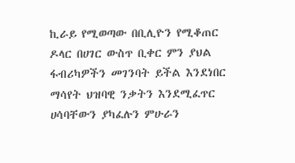ኪራይ የሚወጣው በቢሊዮን የሚቆጠር ዶላር በሀገር ውስጥ ቢቀር ምን ያህል ፋብሪካዎችን መገንባት ይችል እንደነበር ማሳየት ህዝባዊ ንቃትን እንደሚፈጥር ሀሳባቸውን ያካፈሉን ምሁራን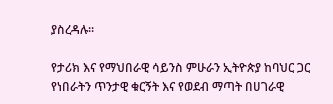ያስረዳሉ።

የታሪክ እና የማህበራዊ ሳይንስ ምሁራን ኢትዮጵያ ከባህር ጋር የነበራትን ጥንታዊ ቁርኝት እና የወደብ ማጣት በሀገራዊ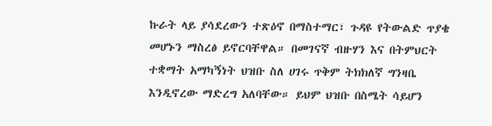ኩራት ላይ ያሳደረውን ተጽዕኖ በማስተማር፣ ጉዳዩ የትውልድ ጥያቄ መሆኑን ማስረፅ ይኖርባቸዋል። በመገናኛ ብዙሃን እና በትምህርት ተቋማት አማካኝነት ህዝቡ ስለ ሀገሩ ጥቅም ትክክለኛ ግንዛቤ እንዲኖረው ማድረግ አለባቸው። ይህም ህዝቡ በስሜት ሳይሆን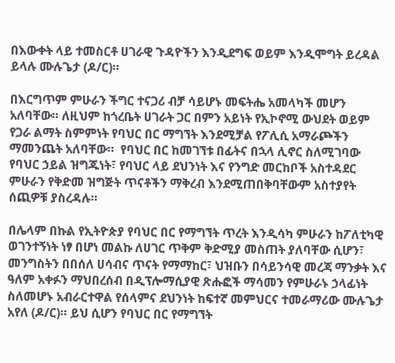በእውቀት ላይ ተመስርቶ ሀገራዊ ጉዳዮችን እንዲደግፍ ወይም እንዲሞግት ይረዳል ይላሉ ሙሉጌታ (ዶ/ር)።

በእርግጥም ምሁራን ችግር ተናጋሪ ብቻ ሳይሆኑ መፍትሔ አመላካች መሆን አለባቸው። ለዚህም ከጎረቤት ሀገራት ጋር በምን አይነት የኢኮኖሚ ውህደት ወይም የጋራ ልማት ስምምነት የባህር በር ማግኘት እንደሚቻል የፖሊሲ አማራጮችን ማመንጨት አለባቸው።  የባህር በር ከመገኘቱ በፊትና በኋላ ሊኖር ስለሚገባው የባህር ኃይል ዝግጁነት፣ የባህር ላይ ደህንነት እና የንግድ መርከቦች አስተዳደር ምሁራን የቅድመ ዝግጅት ጥናቶችን ማቅረብ እንደሚጠበቅባቸውም አስተያየት ሰጪዎቹ ያስረዳሉ።

በሌላም በኩል የኢትዮጵያ የባህር በር የማግኘት ጥረት እንዲሳካ ምሁራን ከፖለቲካዊ ወገንተኝነት ነፃ በሆነ መልኩ ለሀገር ጥቅም ቅድሚያ መስጠት ያለባቸው ሲሆን፣ መንግስትን በበሰለ ሀሳብና ጥናት የማማከር፣ ህዝቡን በሳይንሳዊ መረጃ ማንቃት እና  ዓለም አቀፉን ማህበረሰብ በዲፕሎማሲያዊ ጽሑፎች ማሳመን የምሁራኑ ኃላፊነት ስለመሆኑ አብራርተዋል የሰላምና ደህንነት ከፍተኛ መምህርና ተመራማሪው ሙሉጌታ አየለ (ዶ/ር)። ይህ ሲሆን የባህር በር የማግኘት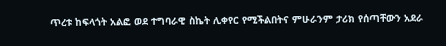ጥረቱ ከፍላጎት አልፎ ወደ ተግባራዊ ስኬት ሊቀየር የሚችልበትና ምሁራንም ታሪክ የሰጣቸውን አደራ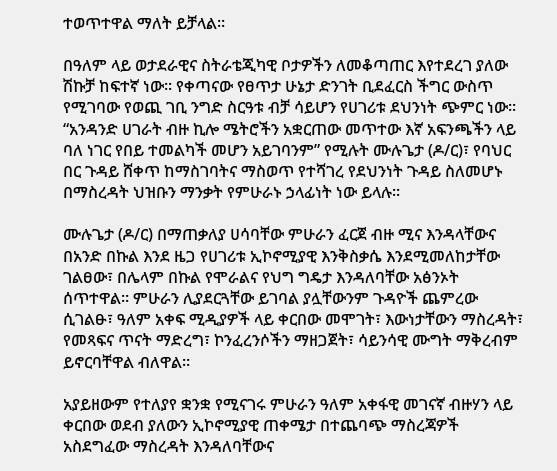ተወጥተዋል ማለት ይቻላል፡፡

በዓለም ላይ ወታደራዊና ስትራቴጂካዊ ቦታዎችን ለመቆጣጠር እየተደረገ ያለው ሽኩቻ ከፍተኛ ነው፡፡ የቀጣናው የፀጥታ ሁኔታ ድንገት ቢደፈርስ ችግር ውስጥ የሚገባው የወጪ ገቢ ንግድ ስርዓቱ ብቻ ሳይሆን የሀገሪቱ ደህንነት ጭምር ነው፡፡ “አንዳንድ ሀገራት ብዙ ኪሎ ሜትሮችን አቋርጠው መጥተው እኛ አፍንጫችን ላይ ባለ ነገር የበይ ተመልካች መሆን አይገባንም” የሚሉት ሙሉጌታ (ዶ/ር)፣ የባህር በር ጉዳይ ሸቀጥ ከማስገባትና ማስወጥ የተሻገረ የደህንነት ጉዳይ ስለመሆኑ በማስረዳት ህዝቡን ማንቃት የምሁራኑ ኃላፊነት ነው ይላሉ፡፡

ሙሉጌታ (ዶ/ር) በማጠቃለያ ሀሳባቸው ምሁራን ፈርጀ ብዙ ሚና እንዳላቸውና በአንድ በኩል እንደ ዜጋ የሀገሪቱ ኢኮኖሚያዊ እንቅስቃሴ እንደሚመለከታቸው ገልፀው፣ በሌላም በኩል የሞራልና የህግ ግዴታ እንዳለባቸው አፅንኦት ሰጥተዋል። ምሁራን ሊያደርጓቸው ይገባል ያሏቸውንም ጉዳዮች ጨምረው ሲገልፁ፣ ዓለም አቀፍ ሚዲያዎች ላይ ቀርበው መሞገት፣ እውነታቸውን ማስረዳት፣ የመጻፍና ጥናት ማድረግ፣ ኮንፈረንሶችን ማዘጋጀት፣ ሳይንሳዊ ሙግት ማቅረብም ይኖርባቸዋል ብለዋል፡፡

አያይዘውም የተለያየ ቋንቋ የሚናገሩ ምሁራን ዓለም አቀፋዊ መገናኛ ብዙሃን ላይ ቀርበው ወደብ ያለውን ኢኮኖሚያዊ ጠቀሜታ በተጨባጭ ማስረጃዎች አስደግፈው ማስረዳት እንዳለባቸውና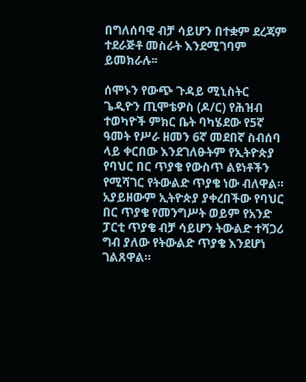በግለሰባዊ ብቻ ሳይሆን በተቋም ደረጃም ተደራጅቶ መስራት እንደሚገባም ይመክራሉ፡፡

ሰሞኑን የውጭ ጉዳይ ሚኒስትር ጌዲዮን ጢሞቴዎስ (ዶ/ር) የሕዝብ ተወካዮች ምክር ቤት ባካሄደው የ5ኛ ዓመት የሥራ ዘመን 6ኛ መደበኛ ስብሰባ ላይ ቀርበው እንደገለፁትም የኢትዮጵያ የባህር በር ጥያቄ የውስጥ ልዩነቶችን የሚሻገር የትውልድ ጥያቄ ነው ብለዋል። አያይዘውም ኢትዮጵያ ያቀረበችው የባህር በር ጥያቄ የመንግሥት ወይም የአንድ ፓርቲ ጥያቄ ብቻ ሳይሆን ትውልድ ተሻጋሪ ግብ ያለው የትውልድ ጥያቄ እንደሆነ ገልጸዋል።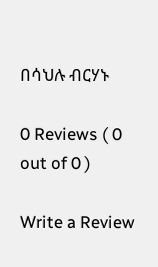በሳህሉ ብርሃኑ

0 Reviews ( 0 out of 0 )

Write a Review